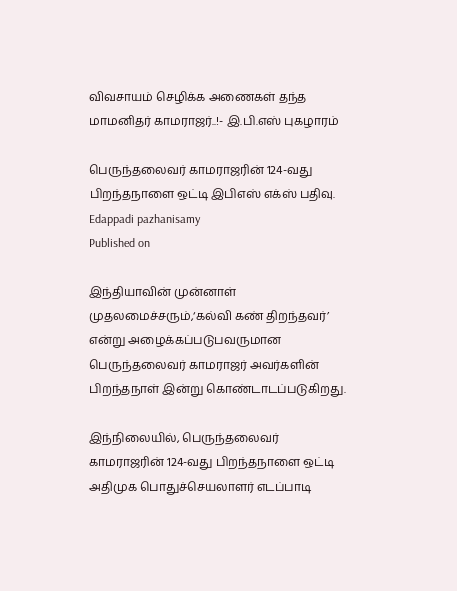விவசாயம் செழிக்க அணைகள் தந்த மாமனிதர் காமராஜர்..!- இ.பி.எஸ் புகழாரம்

பெருந்தலைவர் காமராஜரின் 124-வது பிறந்தநாளை ஒட்டி இபிஎஸ் எக்ஸ் பதிவு.
Edappadi pazhanisamy
Published on

இந்தியாவின் முன்னாள் முதலமைச்சரும்,‘கல்வி கண் திறந்தவர்’ என்று அழைக்கப்படுபவருமான பெருந்தலைவர் காமராஜர் அவர்களின் பிறந்தநாள் இன்று கொண்டாடப்படுகிறது.

இந்நிலையில், பெருந்தலைவர் காமராஜரின் 124-வது பிறந்தநாளை ஒட்டி அதிமுக பொதுச்செயலாளர் எடப்பாடி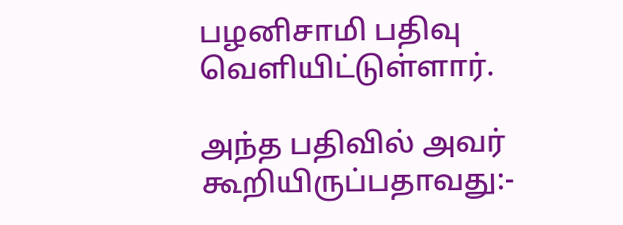பழனிசாமி பதிவு வெளியிட்டுள்ளார்.

அந்த பதிவில் அவர் கூறியிருப்பதாவது:-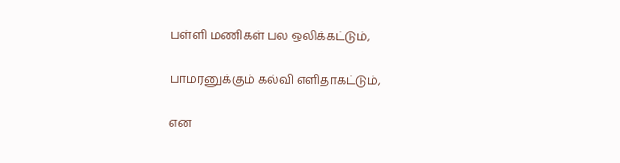பள்ளி மணிகள் பல ஒலிக்கட்டும்,

பாமரனுக்கும் கல்வி எளிதாகட்டும்,

என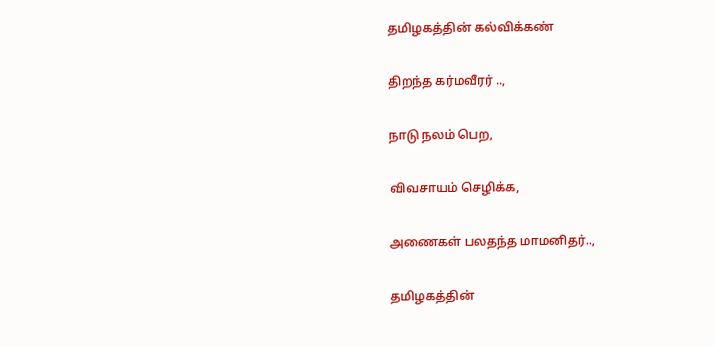தமிழகத்தின் கல்விக்கண்

திறந்த கர்மவீரர் ..,

நாடு நலம் பெற,

விவசாயம் செழிக்க,

அணைகள் பலதந்த மாமனிதர்..,

தமிழகத்தின்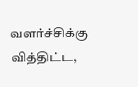வளர்ச்சிக்கு வித்திட்ட,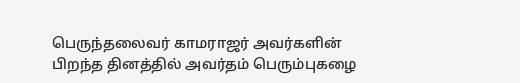பெருந்தலைவர் காமராஜர் அவர்களின் பிறந்த தினத்தில் அவர்தம் பெரும்புகழை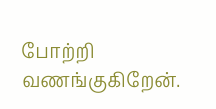போற்றி வணங்குகிறேன்.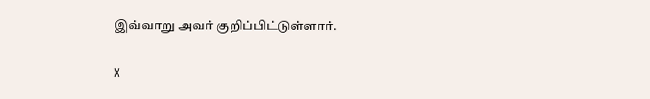இவ்வாறு அவர் குறிப்பிட்டுள்ளார்.

X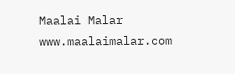Maalai Malar
www.maalaimalar.com